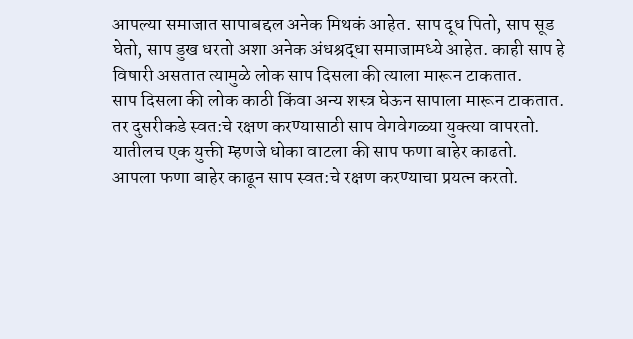आपल्या समाजात सापाबद्दल अनेक मिथकं आहेत. साप दूध पितो, साप सूड घेतो, साप डुख धरतो अशा अनेक अंधश्रद्धा समाजामध्ये आहेत. काही साप हे विषारी असतात त्यामुळे लोक साप दिसला की त्याला मारून टाकतात.
साप दिसला की लोक काठी किंवा अन्य शस्त्र घेऊन सापाला मारून टाकतात. तर दुसरीकडे स्वत:चे रक्षण करण्यासाठी साप वेगवेगळ्या युक्त्या वापरतो. यातीलच एक युक्ती म्हणजे धोका वाटला की साप फणा बाहेर काढतो.
आपला फणा बाहेर काढून साप स्वत:चे रक्षण करण्याचा प्रयत्न करतो.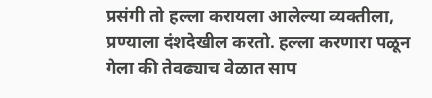प्रसंगी तो हल्ला करायला आलेल्या व्यक्तीला, प्रण्याला दंशदेखील करतो. हल्ला करणारा पळून गेला की तेवढ्याच वेळात साप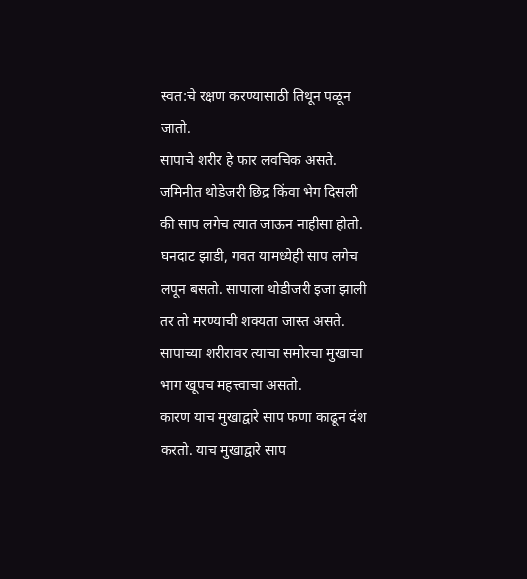स्वत:चे रक्षण करण्यासाठी तिथून पळून जातो.
सापाचे शरीर हे फार लवचिक असते. जमिनीत थोडेजरी छिद्र किंवा भेग दिसली की साप लगेच त्यात जाऊन नाहीसा होतो. घनदाट झाडी, गवत यामध्येही साप लगेच लपून बसतो. सापाला थोडीजरी इजा झाली तर तो मरण्याची शक्यता जास्त असते. सापाच्या शरीरावर त्याचा समोरचा मुखाचा भाग खूपच महत्त्वाचा असतो.
कारण याच मुखाद्वारे साप फणा काढून दंश करतो. याच मुखाद्वारे साप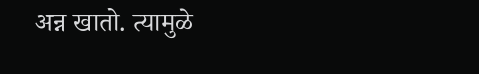अन्न खातो. त्यामुळे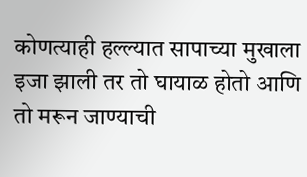कोणत्याही हल्ल्यात सापाच्या मुखाला इजा झाली तर तो घायाळ होतो आणि तो मरून जाण्याची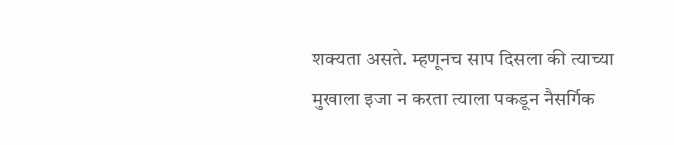शक्यता असते. म्हणूनच साप दिसला की त्याच्या मुखाला इजा न करता त्याला पकडून नैसर्गिक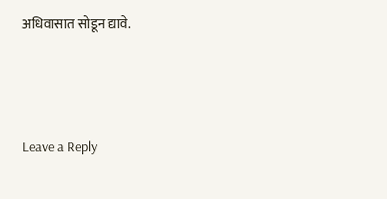अधिवासात सोडून द्यावे.




Leave a Reply